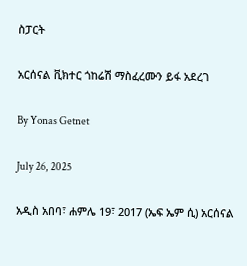ስፓርት

አርሰናል ቪክተር ጎከሬሽ ማስፈረሙን ይፋ አደረገ

By Yonas Getnet

July 26, 2025

አዲስ አበባ፣ ሐምሌ 19፣ 2017 (ኤፍ ኤም ሲ) አርሰናል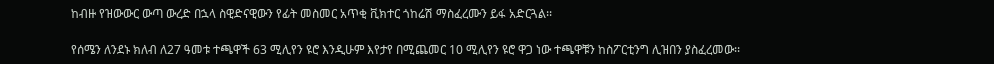ከብዙ የዝውውር ውጣ ውረድ በኋላ ስዊድናዊውን የፊት መስመር አጥቂ ቪክተር ጎከሬሽ ማስፈረሙን ይፋ አድርጓል፡፡

የሰሜን ለንደኑ ክለብ ለ27 ዓመቱ ተጫዋች 63 ሚሊየን ዩሮ እንዲሁም እየታየ በሚጨመር 10 ሚሊየን ዩሮ ዋጋ ነው ተጫዋቹን ከስፖርቲንግ ሊዝበን ያስፈረመው፡፡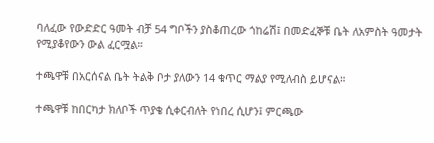ባለፈው የውድድር ዓመት ብቻ 54 ግቦችን ያስቆጠረው ጎከሬሽ፤ በመድፈኞቹ ቤት ለአምስት ዓመታት የሚያቆየውን ውል ፈርሟል።

ተጫዋቹ በአርሰናል ቤት ትልቅ ቦታ ያለውን 14 ቁጥር ማልያ የሚለብስ ይሆናል።

ተጫዋቹ ከበርካታ ክለቦች ጥያቄ ሲቀርብለት የነበረ ሲሆን፤ ምርጫው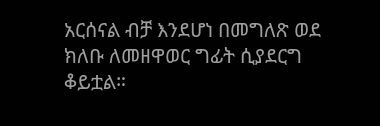አርሰናል ብቻ እንደሆነ በመግለጽ ወደ ክለቡ ለመዘዋወር ግፊት ሲያደርግ ቆይቷል።